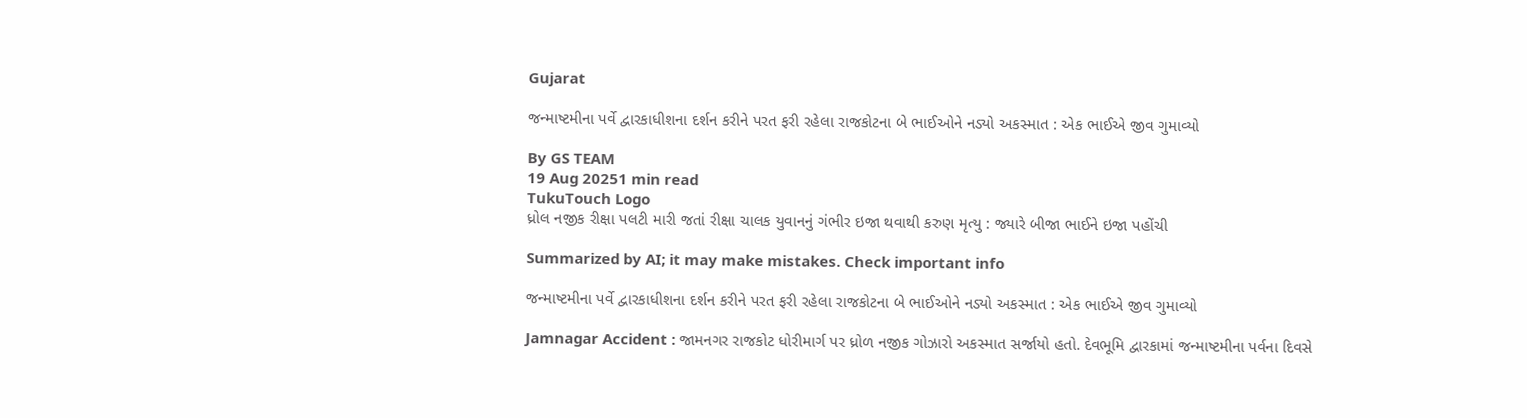Gujarat

જન્માષ્ટમીના પર્વે દ્વારકાધીશના દર્શન કરીને પરત ફરી રહેલા રાજકોટના બે ભાઈઓને નડ્યો અકસ્માત : એક ભાઈએ જીવ ગુમાવ્યો

By GS TEAM
19 Aug 20251 min read
TukuTouch Logo
ધ્રોલ નજીક રીક્ષા પલટી મારી જતાં રીક્ષા ચાલક યુવાનનું ગંભીર ઇજા થવાથી કરુણ મૃત્યુ : જ્યારે બીજા ભાઈને ઇજા પહોંચી

Summarized by AI; it may make mistakes. Check important info

જન્માષ્ટમીના પર્વે દ્વારકાધીશના દર્શન કરીને પરત ફરી રહેલા રાજકોટના બે ભાઈઓને નડ્યો અકસ્માત : એક ભાઈએ જીવ ગુમાવ્યો

Jamnagar Accident : જામનગર રાજકોટ ધોરીમાર્ગ પર ધ્રોળ નજીક ગોઝારો અકસ્માત સર્જાયો હતો. દેવભૂમિ દ્વારકામાં જન્માષ્ટમીના પર્વના દિવસે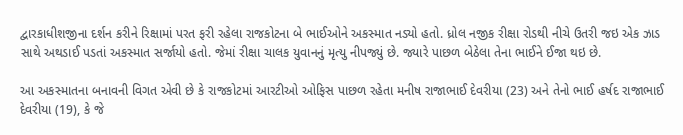દ્વારકાધીશજીના દર્શન કરીને રિક્ષામાં પરત ફરી રહેલા રાજકોટના બે ભાઈઓને અકસ્માત નડ્યો હતો. ધ્રોલ નજીક રીક્ષા રોડથી નીચે ઉતરી જઇ એક ઝાડ સાથે અથડાઈ પડતાં અકસ્માત સર્જાયો હતો. જેમાં રીક્ષા ચાલક યુવાનનું મૃત્યુ નીપજ્યું છે. જ્યારે પાછળ બેઠેલા તેના ભાઈને ઈજા થઇ છે.

આ અકસ્માતના બનાવની વિગત એવી છે કે રાજકોટમાં આરટીઓ ઓફિસ પાછળ રહેતા મનીષ રાજાભાઈ દેવરીયા (23) અને તેનો ભાઈ હર્ષદ રાજાભાઈ દેવરીયા (19), કે જે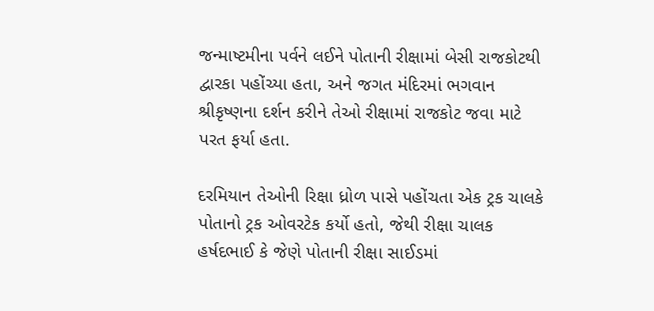જન્માષ્ટમીના પર્વને લઈને પોતાની રીક્ષામાં બેસી રાજકોટથી દ્વારકા પહોંચ્યા હતા, અને જગત મંદિરમાં ભગવાન શ્રીકૃષ્ણના દર્શન કરીને તેઓ રીક્ષામાં રાજકોટ જવા માટે પરત ફર્યા હતા.

દરમિયાન તેઓની રિક્ષા ધ્રોળ પાસે પહોંચતા એક ટ્રક ચાલકે પોતાનો ટ્રક ઓવરટેક કર્યો હતો, જેથી રીક્ષા ચાલક હર્ષદભાઈ કે જેણે પોતાની રીક્ષા સાઈડમાં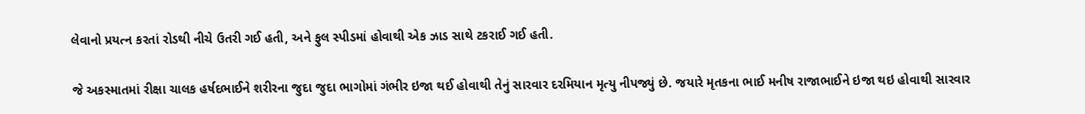લેવાનો પ્રયત્ન કરતાં રોડથી નીચે ઉતરી ગઈ હતી, અને ફુલ સ્પીડમાં હોવાથી એક ઝાડ સાથે ટકરાઈ ગઈ હતી.

જે અકસ્માતમાં રીક્ષા ચાલક હર્ષદભાઈને શરીરના જુદા જુદા ભાગોમાં ગંભીર ઇજા થઈ હોવાથી તેનું સારવાર દરમિયાન મૃત્યુ નીપજ્યું છે. જયારે મૃતકના ભાઈ મનીષ રાજાભાઈને ઇજા થઇ હોવાથી સારવાર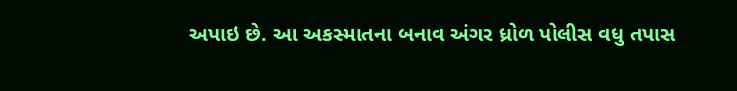અપાઇ છે. આ અકસ્માતના બનાવ અંગર ધ્રોળ પોલીસ વધુ તપાસ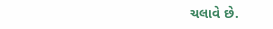ચલાવે છે.